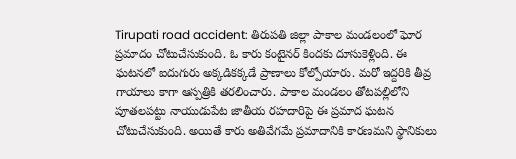Tirupati road accident: తిరుపతి జిల్లా పాకాల మండలంలో ఘోర ప్రమాదం చోటుచేసుకుంది. ఓ కారు కంటైనర్ కిందకు దూసుకెళ్లింది. ఈ ఘటనలో ఐదుగురు అక్కడికక్కడే ప్రాణాలు కోల్పోయారు. మరో ఇద్దరికి తీవ్ర గాయాలు కాగా ఆస్పత్రికి తరలించారు. పాకాల మండలం తోటపల్లిలోని పూతలపట్టు నాయుడుపేట జాతీయ రహదారిపై ఈ ప్రమాద ఘటన చోటుచేసుకుంది. అయితే కారు అతివేగమే ప్రమాదానికి కారణమని స్థానికులు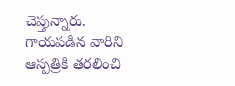చెప్తున్నారు. గాయపడిన వారిని ఆస్పత్రికి తరలించి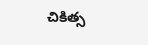చికిత్స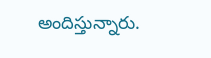అందిస్తున్నారు.